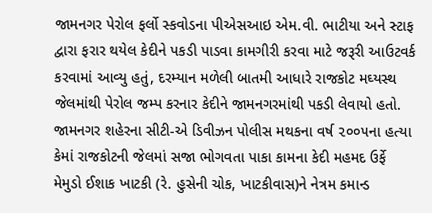જામનગર પેરોલ ફર્લો સ્કવોડના પીએસઆઇ એમ.વી. ભાટીયા અને સ્ટાફ દ્વારા ફરાર થયેલ કેદીને પકડી પાડવા કામગીરી કરવા માટે જરૂરી આઉટવર્ક કરવામાં આવ્યુ હતું, દરમ્યાન મળેલી બાતમી આધારે રાજકોટ મઘ્યસ્થ જેલમાંથી પેરોલ જમ્પ કરનાર કેદીને જામનગરમાંથી પકડી લેવાયો હતો.
જામનગર શહેરના સીટી-એ ડિવીઝન પોલીસ મથકના વર્ષ ૨૦૦૫ના હત્યા કેમાં રાજકોટની જેલમાં સજા ભોગવતા પાકા કામના કેદી મહમદ ઉર્ફે મેમુડો ઈશાક ખાટકી (રે. હુસેની ચોક, ખાટકીવાસ)ને નેત્રમ કમાન્ડ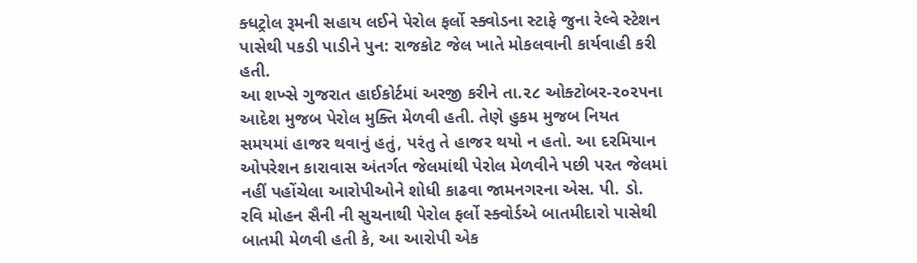ક્ધટ્રોલ રૂમની સહાય લઈને પેરોલ ફર્લો સ્ક્વોડના સ્ટાફે જુના રેલ્વે સ્ટેશન પાસેથી પકડી પાડીને પુન: રાજકોટ જેલ ખાતે મોકલવાની કાર્યવાહી કરી હતી.
આ શખ્સે ગુજરાત હાઈકોર્ટમાં અરજી કરીને તા.૨૮ ઓક્ટોબર-૨૦૨૫ના આદેશ મુજબ પેરોલ મુક્તિ મેળવી હતી. તેણે હુકમ મુજબ નિયત સમયમાં હાજર થવાનું હતું, પરંતુ તે હાજર થયો ન હતો. આ દરમિયાન ઓપરેશન કારાવાસ અંતર્ગત જેલમાંથી પેરોલ મેળવીને પછી પરત જેલમાં નહીં પહોંચેલા આરોપીઓને શોધી કાઢવા જામનગરના એસ. પી. ડો. રવિ મોહન સૈની ની સુચનાથી પેરોલ ફર્લો સ્ક્વોર્ડએ બાતમીદારો પાસેથી બાતમી મેળવી હતી કે, આ આરોપી એક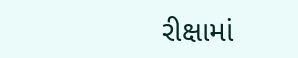રીક્ષામાં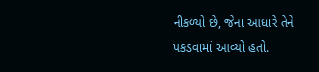નીકળ્યો છે, જેના આધારે તેને પકડવામાં આવ્યો હતો.